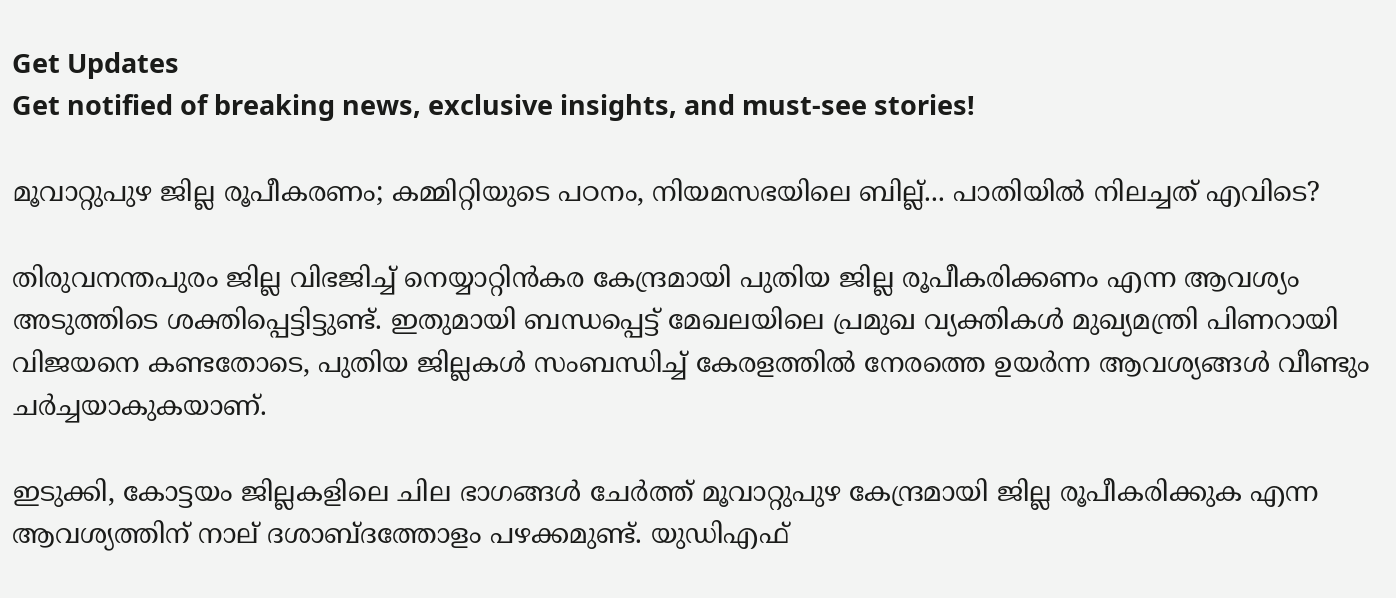Get Updates
Get notified of breaking news, exclusive insights, and must-see stories!

മൂവാറ്റുപുഴ ജില്ല രൂപീകരണം; കമ്മിറ്റിയുടെ പഠനം, നിയമസഭയിലെ ബില്ല്... പാതിയില്‍ നിലച്ചത് എവിടെ?

തിരുവനന്തപുരം ജില്ല വിഭജിച്ച് നെയ്യാറ്റിന്‍കര കേന്ദ്രമായി പുതിയ ജില്ല രൂപീകരിക്കണം എന്ന ആവശ്യം അടുത്തിടെ ശക്തിപ്പെട്ടിട്ടുണ്ട്. ഇതുമായി ബന്ധപ്പെട്ട് മേഖലയിലെ പ്രമുഖ വ്യക്തികള്‍ മുഖ്യമന്ത്രി പിണറായി വിജയനെ കണ്ടതോടെ, പുതിയ ജില്ലകള്‍ സംബന്ധിച്ച് കേരളത്തില്‍ നേരത്തെ ഉയര്‍ന്ന ആവശ്യങ്ങള്‍ വീണ്ടും ചര്‍ച്ചയാകുകയാണ്.

ഇടുക്കി, കോട്ടയം ജില്ലകളിലെ ചില ഭാഗങ്ങള്‍ ചേര്‍ത്ത് മൂവാറ്റുപുഴ കേന്ദ്രമായി ജില്ല രൂപീകരിക്കുക എന്ന ആവശ്യത്തിന് നാല് ദശാബ്ദത്തോളം പഴക്കമുണ്ട്. യുഡിഎഫ്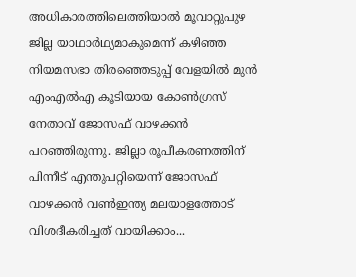അധികാരത്തിലെത്തിയാല്‍ മൂവാറ്റുപുഴ ജില്ല യാഥാര്‍ഥ്യമാകുമെന്ന് കഴിഞ്ഞ നിയമസഭാ തിരഞ്ഞെടുപ്പ് വേളയില്‍ മുന്‍ എംഎല്‍എ കൂടിയായ കോണ്‍ഗ്രസ് നേതാവ് ജോസഫ് വാഴക്കന്‍ പറഞ്ഞിരുന്നു. ജില്ലാ രൂപീകരണത്തിന് പിന്നീട് എന്തുപറ്റിയെന്ന് ജോസഫ് വാഴക്കന്‍ വണ്‍ഇന്ത്യ മലയാളത്തോട് വിശദീകരിച്ചത് വായിക്കാം...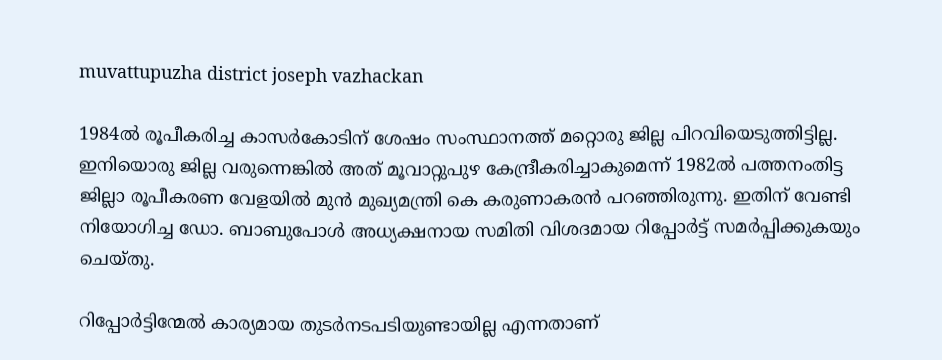muvattupuzha district joseph vazhackan

1984ല്‍ രൂപീകരിച്ച കാസര്‍കോടിന് ശേഷം സംസ്ഥാനത്ത് മറ്റൊരു ജില്ല പിറവിയെടുത്തിട്ടില്ല. ഇനിയൊരു ജില്ല വരുന്നെങ്കില്‍ അത് മൂവാറ്റുപുഴ കേന്ദ്രീകരിച്ചാകുമെന്ന് 1982ല്‍ പത്തനംതിട്ട ജില്ലാ രൂപീകരണ വേളയില്‍ മുന്‍ മുഖ്യമന്ത്രി കെ കരുണാകരന്‍ പറഞ്ഞിരുന്നു. ഇതിന് വേണ്ടി നിയോഗിച്ച ഡോ. ബാബുപോള്‍ അധ്യക്ഷനായ സമിതി വിശദമായ റിപ്പോര്‍ട്ട് സമര്‍പ്പിക്കുകയും ചെയ്തു.

റിപ്പോര്‍ട്ടിന്മേല്‍ കാര്യമായ തുടര്‍നടപടിയുണ്ടായില്ല എന്നതാണ്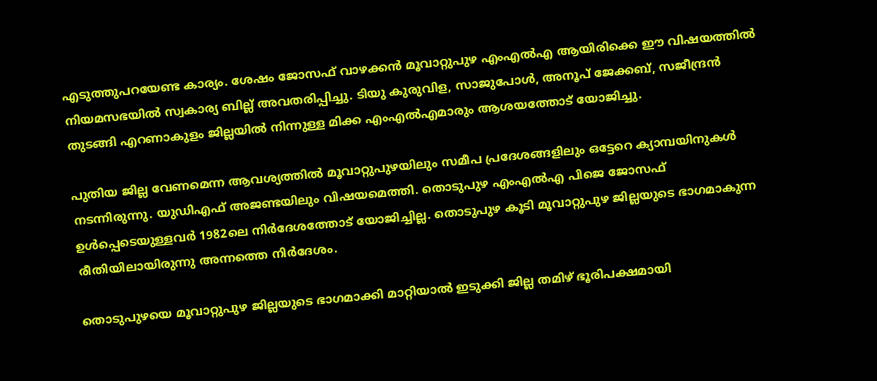എടുത്തുപറയേണ്ട കാര്യം. ശേഷം ജോസഫ് വാഴക്കന്‍ മൂവാറ്റുപുഴ എംഎല്‍എ ആയിരിക്കെ ഈ വിഷയത്തില്‍ നിയമസഭയില്‍ സ്വകാര്യ ബില്ല് അവതരിപ്പിച്ചു. ടിയു കുരുവിള, സാജുപോള്‍, അനൂപ് ജേക്കബ്, സജീന്ദ്രന്‍ തുടങ്ങി എറണാകുളം ജില്ലയില്‍ നിന്നുള്ള മിക്ക എംഎല്‍എമാരും ആശയത്തോട് യോജിച്ചു.

പുതിയ ജില്ല വേണമെന്ന ആവശ്യത്തില്‍ മൂവാറ്റുപുഴയിലും സമീപ പ്രദേശങ്ങളിലും ഒട്ടേറെ ക്യാമ്പയിനുകള്‍ നടന്നിരുന്നു. യുഡിഎഫ് അജണ്ടയിലും വിഷയമെത്തി. തൊടുപുഴ എംഎല്‍എ പിജെ ജോസഫ് ഉള്‍പ്പെടെയുള്ളവര്‍ 1982ലെ നിര്‍ദേശത്തോട് യോജിച്ചില്ല. തൊടുപുഴ കൂടി മൂവാറ്റുപുഴ ജില്ലയുടെ ഭാഗമാകുന്ന രീതിയിലായിരുന്നു അന്നത്തെ നിര്‍ദേശം.

തൊടുപുഴയെ മൂവാറ്റുപുഴ ജില്ലയുടെ ഭാഗമാക്കി മാറ്റിയാല്‍ ഇടുക്കി ജില്ല തമിഴ് ഭൂരിപക്ഷമായി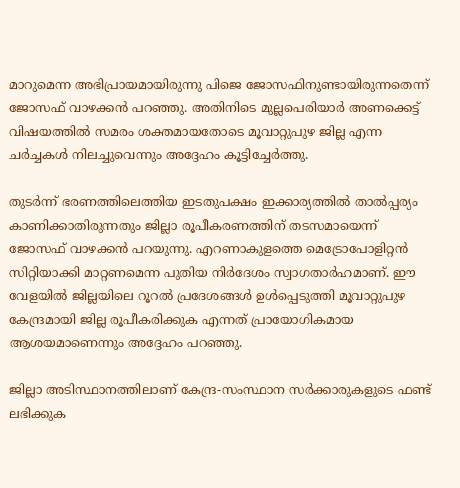മാറുമെന്ന അഭിപ്രായമായിരുന്നു പിജെ ജോസഫിനുണ്ടായിരുന്നതെന്ന് ജോസഫ് വാഴക്കന്‍ പറഞ്ഞു. അതിനിടെ മുല്ലപെരിയാര്‍ അണക്കെട്ട് വിഷയത്തില്‍ സമരം ശക്തമായതോടെ മൂവാറ്റുപുഴ ജില്ല എന്ന ചര്‍ച്ചകള്‍ നിലച്ചുവെന്നും അദ്ദേഹം കൂട്ടിച്ചേര്‍ത്തു.

തുടര്‍ന്ന് ഭരണത്തിലെത്തിയ ഇടതുപക്ഷം ഇക്കാര്യത്തില്‍ താല്‍പ്പര്യം കാണിക്കാതിരുന്നതും ജില്ലാ രൂപീകരണത്തിന് തടസമായെന്ന് ജോസഫ് വാഴക്കന്‍ പറയുന്നു. എറണാകുളത്തെ മെട്രോപോളിറ്റന്‍ സിറ്റിയാക്കി മാറ്റണമെന്ന പുതിയ നിര്‍ദേശം സ്വാഗതാര്‍ഹമാണ്. ഈ വേളയില്‍ ജില്ലയിലെ റൂറല്‍ പ്രദേശങ്ങള്‍ ഉള്‍പ്പെടുത്തി മൂവാറ്റുപുഴ കേന്ദ്രമായി ജില്ല രൂപീകരിക്കുക എന്നത് പ്രായോഗികമായ ആശയമാണെന്നും അദ്ദേഹം പറഞ്ഞു.

ജില്ലാ അടിസ്ഥാനത്തിലാണ് കേന്ദ്ര-സംസ്ഥാന സര്‍ക്കാരുകളുടെ ഫണ്ട് ലഭിക്കുക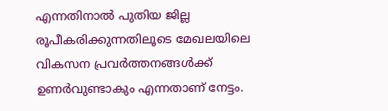എന്നതിനാല്‍ പുതിയ ജില്ല രൂപീകരിക്കുന്നതിലൂടെ മേഖലയിലെ വികസന പ്രവര്‍ത്തനങ്ങള്‍ക്ക് ഉണര്‍വുണ്ടാകും എന്നതാണ് നേട്ടം.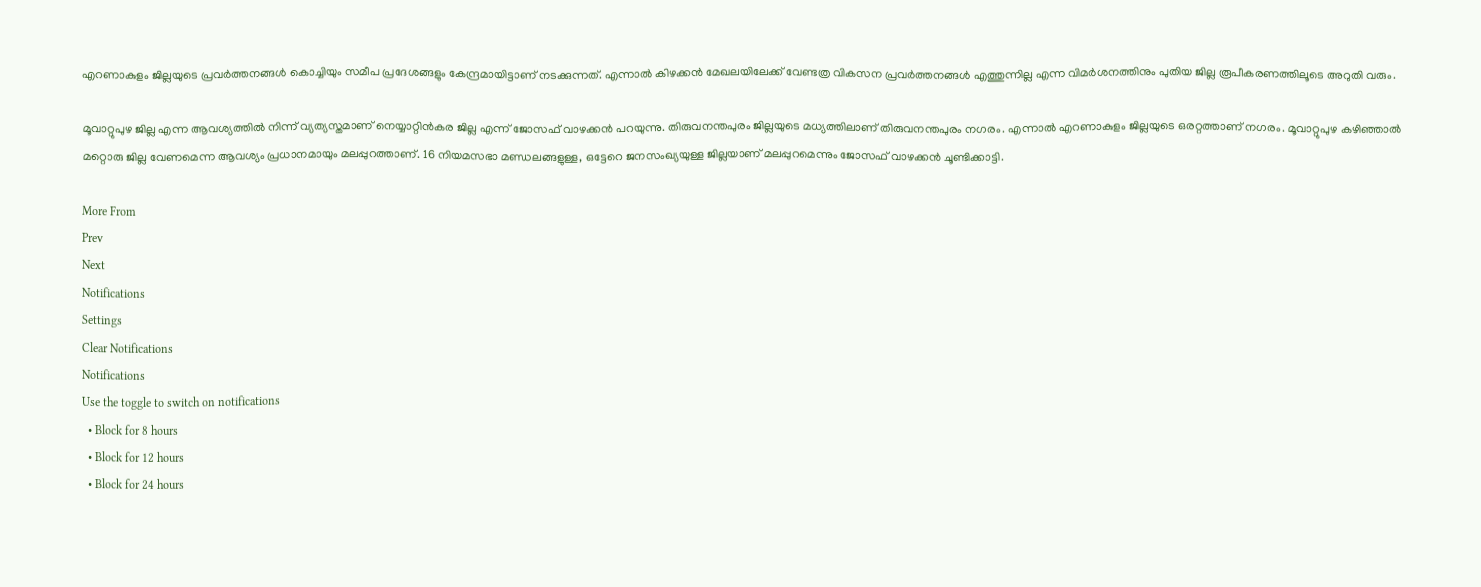എറണാകുളം ജില്ലയുടെ പ്രവര്‍ത്തനങ്ങള്‍ കൊച്ചിയും സമീപ പ്രദേശങ്ങളും കേന്ദ്രമായിട്ടാണ് നടക്കുന്നത്. എന്നാല്‍ കിഴക്കന്‍ മേഖലയിലേക്ക് വേണ്ടത്ര വികസന പ്രവര്‍ത്തനങ്ങള്‍ എത്തുന്നില്ല എന്ന വിമര്‍ശനത്തിനും പുതിയ ജില്ല രൂപീകരണത്തിലൂടെ അറുതി വരും.

മൂവാറ്റുപുഴ ജില്ല എന്ന ആവശ്യത്തില്‍ നിന്ന് വ്യത്യസ്തമാണ് നെയ്യാറ്റിന്‍കര ജില്ല എന്ന് ജോസഫ് വാഴക്കന്‍ പറയുന്നു. തിരുവനന്തപുരം ജില്ലയുടെ മധ്യത്തിലാണ് തിരുവനന്തപുരം നഗരം. എന്നാല്‍ എറണാകുളം ജില്ലയുടെ ഒരറ്റത്താണ് നഗരം. മൂവാറ്റുപുഴ കഴിഞ്ഞാല്‍ മറ്റൊരു ജില്ല വേണമെന്ന ആവശ്യം പ്രധാനമായും മലപ്പുറത്താണ്. 16 നിയമസഭാ മണ്ഡലങ്ങളുള്ള, ഒട്ടേറെ ജനസംഖ്യയുള്ള ജില്ലയാണ് മലപ്പുറമെന്നും ജോസഫ് വാഴക്കന്‍ ചൂണ്ടിക്കാട്ടി.

More From
Prev
Next
Notifications
Settings
Clear Notifications
Notifications
Use the toggle to switch on notifications
  • Block for 8 hours
  • Block for 12 hours
  • Block for 24 hours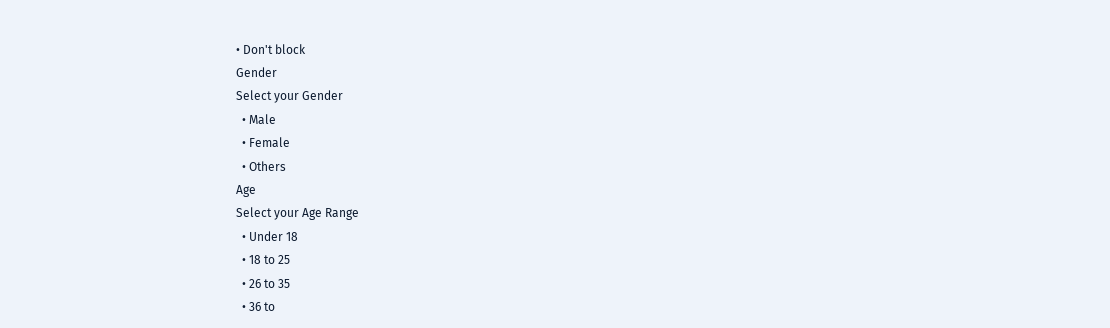• Don't block
Gender
Select your Gender
  • Male
  • Female
  • Others
Age
Select your Age Range
  • Under 18
  • 18 to 25
  • 26 to 35
  • 36 to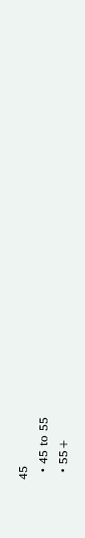45
  • 45 to 55
  • 55+